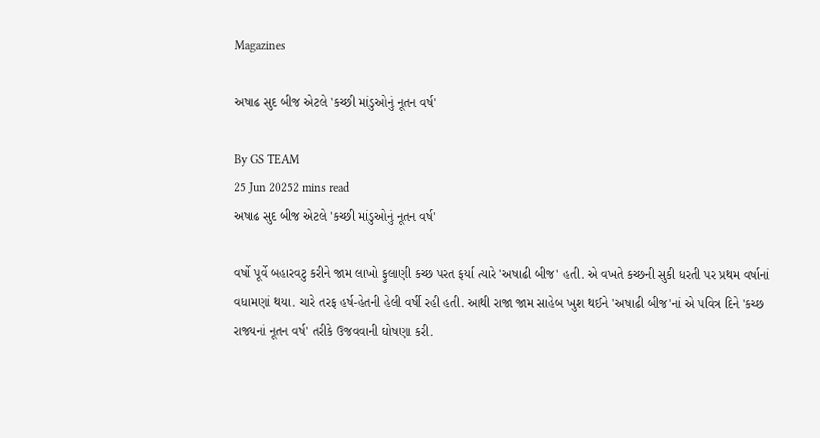Magazines

અષાઢ સુદ બીજ એટલે 'કચ્છી માંડુઓનું નૂતન વર્ષ'

By GS TEAM
25 Jun 20252 mins read
અષાઢ સુદ બીજ એટલે 'કચ્છી માંડુઓનું નૂતન વર્ષ'

વર્ષો પૂર્વે બહારવટુ કરીને જામ લાખો ફુલાણી કચ્છ પરત ફર્યા ત્યારે 'અષાઢી બીજ' હતી. એ વખતે કચ્છની સુકી ધરતી પર પ્રથમ વર્ષાનાં વધામણાં થયા. ચારે તરફ હર્ષ-હેતની હેલી વર્ષી રહી હતી. આથી રાજા જામ સાહેબ ખુશ થઈને 'અષાઢી બીજ'નાં એ પવિત્ર દિને 'કચ્છ રાજ્યનાં નૂતન વર્ષ' તરીકે ઉજવવાની ઘોષણા કરી.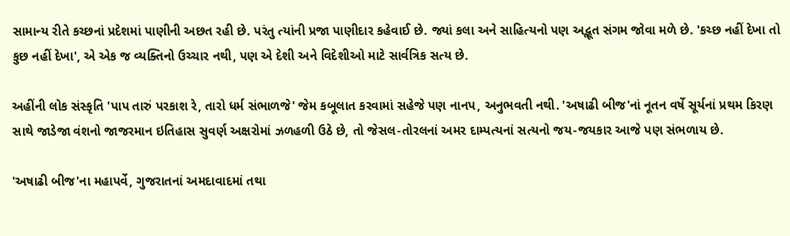સામાન્ય રીતે કચ્છનાં પ્રદેશમાં પાણીની અછત રહી છે. પરંતુ ત્યાંની પ્રજા પાણીદાર કહેવાઈ છે. જ્યાં કલા અને સાહિત્યનો પણ અદ્ભૂત સંગમ જોવા મળે છે. 'કચ્છ નહીં દેખા તો કુછ નહીં દેખા', એ એક જ વ્યક્તિનો ઉચ્ચાર નથી, પણ એ દેશી અને વિદેશીઓ માટે સાર્વત્રિક સત્ય છે.

અહીંની લોક સંસ્કૃતિ 'પાપ તારું પરકાશ રે, તારો ધર્મ સંભાળજે' જેમ કબૂલાત કરવામાં સહેજે પણ નાનપ, અનુભવતી નથી. 'અષાઢી બીજ'નાં નૂતન વર્ષે સૂર્યનાં પ્રથમ કિરણ સાથે જાડેજા વંશનો જાજરમાન ઇતિહાસ સુવર્ણ અક્ષરોમાં ઝળહળી ઉઠે છે, તો જેસલ-તોરલનાં અમર દામ્પત્યનાં સત્યનો જય-જયકાર આજે પણ સંભળાય છે.

'અષાઢી બીજ'ના મહાપર્વે, ગુજરાતનાં અમદાવાદમાં તથા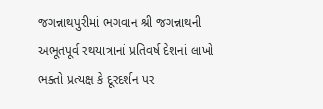જગન્નાથપુરીમાં ભગવાન શ્રી જગન્નાથની અભૂતપૂર્વ રથયાત્રાનાં પ્રતિવર્ષ દેશનાં લાખો ભક્તો પ્રત્યક્ષ કે દૂરદર્શન પર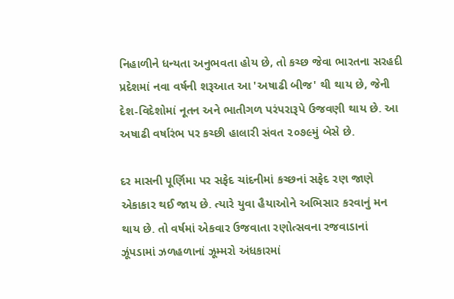નિહાળીને ધન્યતા અનુભવતા હોય છે, તો કચ્છ જેવા ભારતના સરહદી પ્રદેશમાં નવા વર્ષની શરૂઆત આ 'અષાઢી બીજ' થી થાય છે, જેની દેશ-વિદેશોમાં નૂતન અને ભાતીગળ પરંપરારૂપે ઉજવણી થાય છે. આ અષાઢી વર્ષારંભ પર કચ્છી હાલારી સંવત ૨૦૭૯મું બેસે છે.

દર માસની પૂર્ણિમા પર સફેદ ચાંદનીમાં કચ્છનાં સફેદ રણ જાણે એકાકાર થઈ જાય છે. ત્યારે યુવા હૈયાઓને અભિસાર કરવાનું મન થાય છે. તો વર્ષમાં એકવાર ઉજવાતા રણોત્સવના રજવાડાનાં ઝૂંપડામાં ઝળહળાનાં ઝૂમ્મરો અંધકારમાં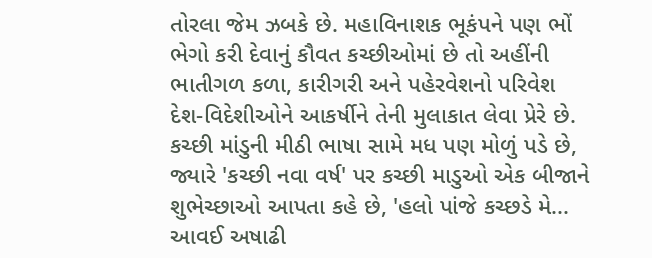તોરલા જેમ ઝબકે છે. મહાવિનાશક ભૂકંપને પણ ભોં ભેગો કરી દેવાનું કૌવત કચ્છીઓમાં છે તો અહીંની ભાતીગળ કળા, કારીગરી અને પહેરવેશનો પરિવેશ દેશ-વિદેશીઓને આકર્ષીને તેની મુલાકાત લેવા પ્રેરે છે. કચ્છી માંડુની મીઠી ભાષા સામે મધ પણ મોળું પડે છે, જ્યારે 'કચ્છી નવા વર્ષ' પર કચ્છી માડુઓ એક બીજાને શુભેચ્છાઓ આપતા કહે છે, 'હલો પાંજે કચ્છડે મે... આવઈ અષાઢી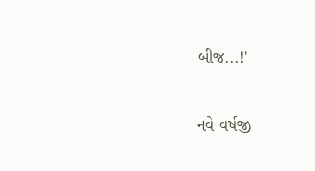બીજ...!'

નવે વર્ષજી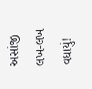અસાંજી લખ-લખ વધાયું!